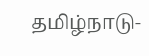தமிழ்நாடு-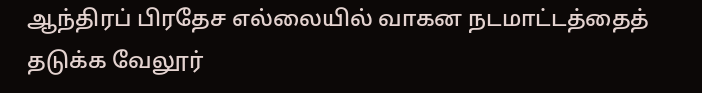ஆந்திரப் பிரதேச எல்லையில் வாகன நடமாட்டத்தைத் தடுக்க வேலூர்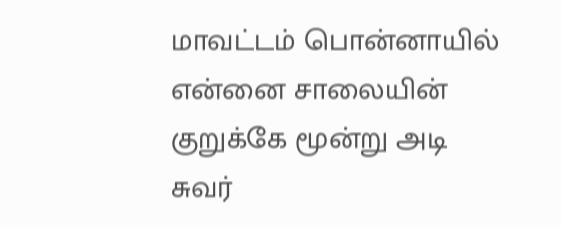மாவட்டம் பொன்னாயில் என்னை சாலையின் குறுக்கே மூன்று அடி சுவர்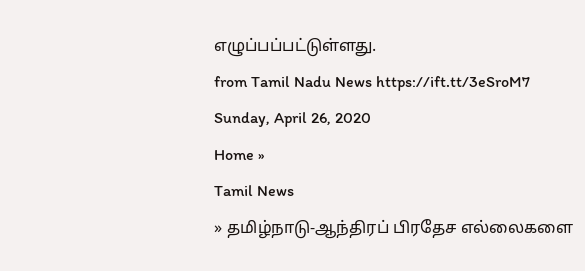எழுப்பப்பட்டுள்ளது.
from Tamil Nadu News https://ift.tt/3eSroM7
Sunday, April 26, 2020
Home »
Tamil News
» தமிழ்நாடு-ஆந்திரப் பிரதேச எல்லைகளை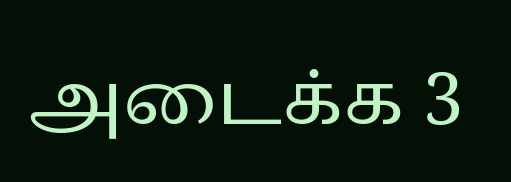அடைக்க 3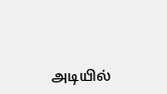அடியில்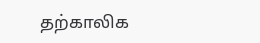தற்காலிக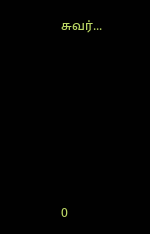சுவர்...







0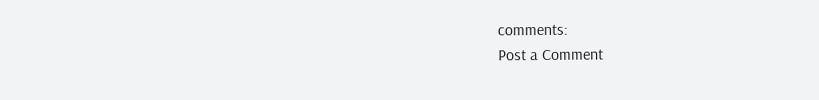comments:
Post a Comment